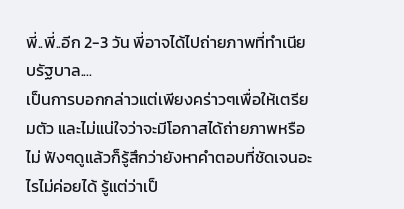พี่..พี่..อีก 2-3 วัน พี่อาจได้ไปถ่ายภาพที่ทำเนียบรัฐบาล....
เป็นการบอกกล่าวแต่เพียงคร่าวๆเพื่อให้เตรียมตัว และไม่แน่ใจว่าจะมีโอกาสได้ถ่ายภาพหรือไม่ ฟังๆดูแล้วก็รู้สึกว่ายังหาคำตอบที่ชัดเจนอะไรไม่ค่อยได้ รู้แต่ว่าเป็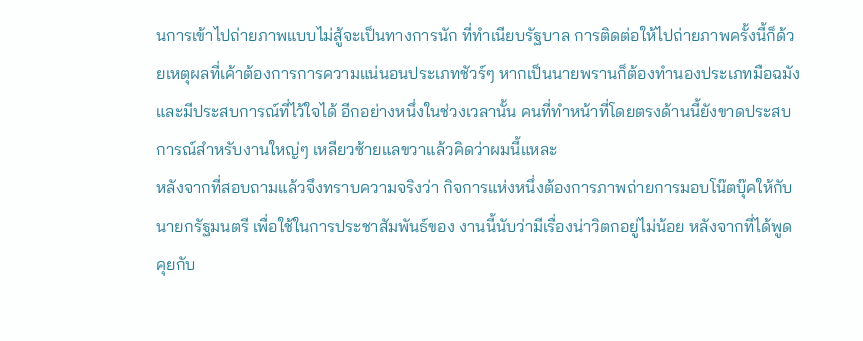นการเข้าไปถ่ายภาพแบบไม่สู้จะเป็นทางการนัก ที่ทำเนียบรัฐบาล การติดต่อให้ไปถ่ายภาพครั้งนี้ก็ด้วยเหตุผลที่เค้าต้องการการความแน่นอนประเภทชัวร์ๆ หากเป็นนายพรานก็ต้องทำนองประเภทมือฉมัง และมีประสบการณ์ที่ไว้ใจได้ อีกอย่างหนึ่งในช่วงเวลานั้น คนที่ทำหน้าที่โดยตรงด้านนี้ยังขาดประสบการณ์สำหรับงานใหญ่ๆ เหลียวซ้ายแลขวาแล้วคิดว่าผมนี้แหละ
หลังจากที่สอบถามแล้วจึงทราบความจริงว่า กิจการแห่งหนึ่งต้องการภาพถ่ายการมอบโน๊ตบุ๊คให้กับนายกรัฐมนตรี เพื่อใช้ในการประชาสัมพันธ์ของ งานนี้นับว่ามีเรื่องน่าวิตกอยู่ไม่น้อย หลังจากที่ได้พูดคุยกับ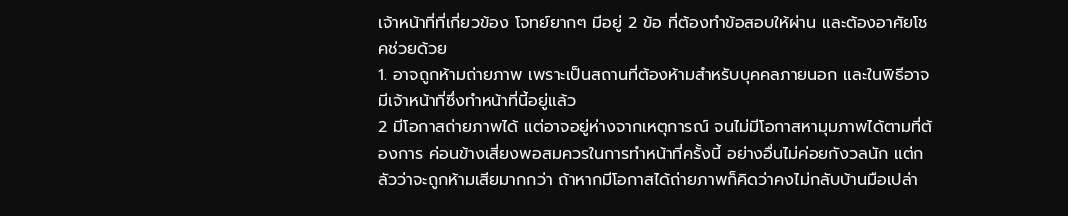เจ้าหน้าที่ที่เกี่ยวข้อง โจทย์ยากๆ มีอยู่ 2 ข้อ ที่ต้องทำข้อสอบให้ผ่าน และต้องอาศัยโชคช่วยด้วย
1. อาจถูกห้ามถ่ายภาพ เพราะเป็นสถานที่ต้องห้ามสำหรับบุคคลภายนอก และในพิธีอาจมีเจ้าหน้าที่ซึ่งทำหน้าที่นี้อยู่แล้ว
2 มีโอกาสถ่ายภาพได้ แต่อาจอยู่ห่างจากเหตุการณ์ จนไม่มีโอกาสหามุมภาพได้ตามที่ต้องการ ค่อนข้างเสี่ยงพอสมควรในการทำหน้าที่ครั้งนี้ อย่างอื่นไม่ค่อยกังวลนัก แต่กลัวว่าจะถูกห้ามเสียมากกว่า ถ้าหากมีโอกาสได้ถ่ายภาพก็คิดว่าคงไม่กลับบ้านมือเปล่า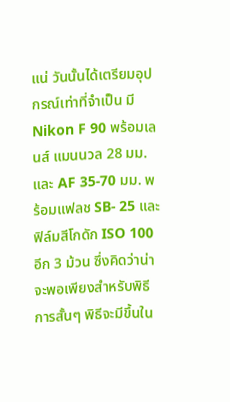แน่ วันนั้นได้เตรียมอุปกรณ์เท่าที่จำเป็น มี Nikon F 90 พร้อมเลนส์ แมนนวล 28 มม. และ AF 35-70 มม. พร้อมแฟลช SB- 25 และฟิล์มสีโกดัก ISO 100 อีก 3 ม้วน ซึ่งคิดว่าน่าจะพอเพียงสำหรับพิธีการสั้นๆ พิธีจะมีขึ้นใน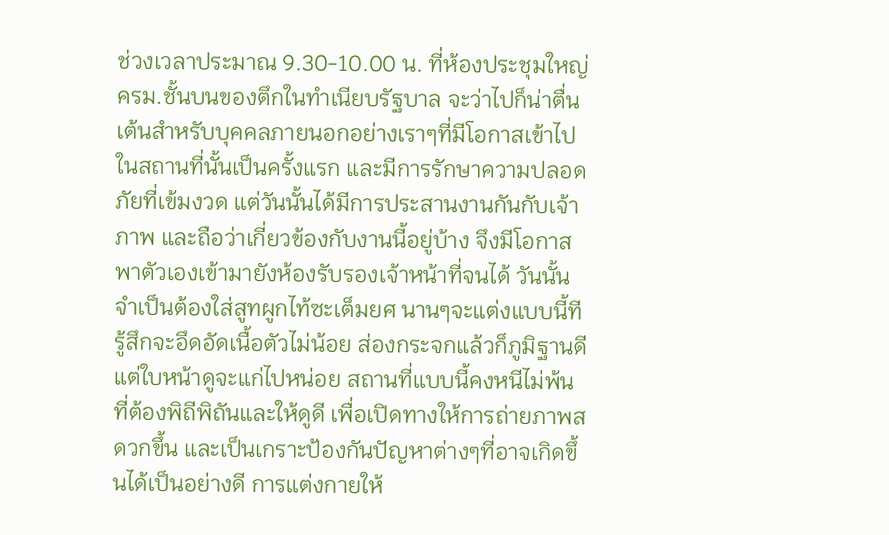ช่วงเวลาประมาณ 9.30-10.00 น. ที่ห้องประชุมใหญ่ ครม.ชั้นบนของตึกในทำเนียบรัฐบาล จะว่าไปก็น่าตื่นเต้นสำหรับบุคคลภายนอกอย่างเราๆที่มีโอกาสเข้าไปในสถานที่นั้นเป็นครั้งแรก และมีการรักษาความปลอดภัยที่เข้มงวด แต่วันนั้นได้มีการประสานงานกันกับเจ้าภาพ และถือว่าเกี่ยวข้องกับงานนี้อยู่บ้าง จึงมีโอกาสพาตัวเองเข้ามายังห้องรับรองเจ้าหน้าที่จนได้ วันนั้นจำเป็นต้องใส่สูทผูกไท้ซะเต็มยศ นานๆจะแต่งแบบนี้ทีรู้สึกจะอึดอัดเนื้อตัวไม่น้อย ส่องกระจกแล้วก็ภูมิฐานดีแต่ใบหน้าดูจะแก่ไปหน่อย สถานที่แบบนี้คงหนีไม่พ้นที่ต้องพิถีพิถันและให้ดูดี เพื่อเปิดทางให้การถ่ายภาพสดวกขึ้น และเป็นเกราะป้องกันปัญหาต่างๆที่อาจเกิดขึ้นได้เป็นอย่างดี การแต่งกายให้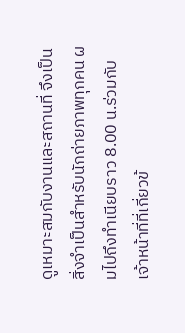ดูเหมาะสมกับงานและสถานที่ จึงเป็นสิ่งจำเป็นสำหรับนักถ่ายภาพทุกคน ผมไปถึงทำเนียบราว 8.00 น.ร่วมกับเจ้าหน้าที่ที่เกี่ยวข้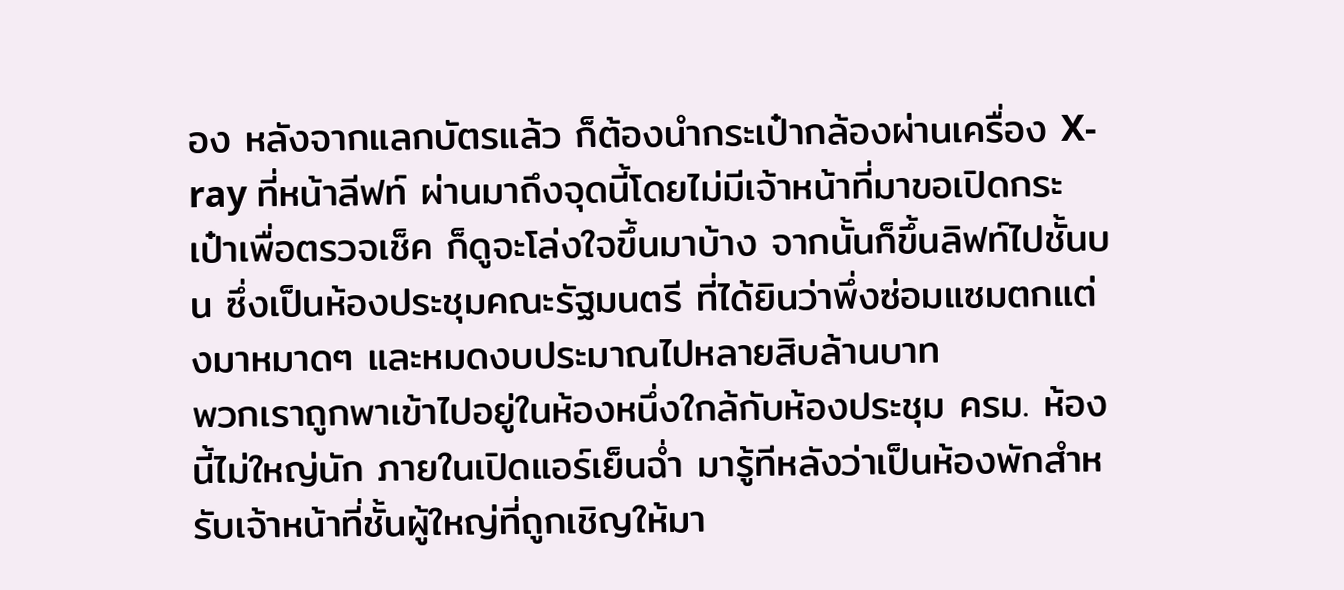อง หลังจากแลกบัตรแล้ว ก็ต้องนำกระเป๋ากล้องผ่านเครื่อง X-ray ที่หน้าลีฟท์ ผ่านมาถึงจุดนี้โดยไม่มีเจ้าหน้าที่มาขอเปิดกระเป๋าเพื่อตรวจเช็ค ก็ดูจะโล่งใจขึ้นมาบ้าง จากนั้นก็ขึ้นลิฟท์ไปชั้นบน ซึ่งเป็นห้องประชุมคณะรัฐมนตรี ที่ได้ยินว่าพึ่งซ่อมแซมตกแต่งมาหมาดๆ และหมดงบประมาณไปหลายสิบล้านบาท
พวกเราถูกพาเข้าไปอยู่ในห้องหนึ่งใกล้กับห้องประชุม ครม. ห้องนี้ไม่ใหญ่นัก ภายในเปิดแอร์เย็นฉ่ำ มารู้ทีหลังว่าเป็นห้องพักสำหรับเจ้าหน้าที่ชั้นผู้ใหญ่ที่ถูกเชิญให้มา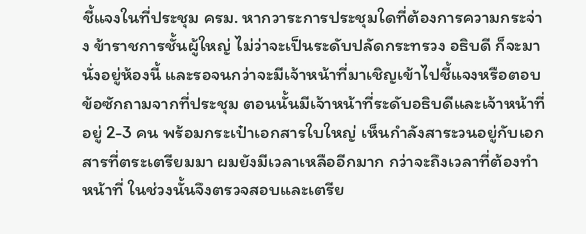ชี้แจงในที่ประชุม ครม. หากวาระการประชุมใดที่ต้องการความกระจ่าง ข้าราชการชั้นผู้ใหญ่ ไม่ว่าจะเป็นระดับปลัดกระทรวง อธิบดี ก็จะมานั่งอยู่ห้องนี้ และรอจนกว่าจะมีเจ้าหน้าที่มาเชิญเข้าไปชี้แจงหรือตอบข้อซักถามจากที่ประชุม ตอนนั้นมีเจ้าหน้าที่ระดับอธิบดีและเจ้าหน้าที่อยู่ 2-3 คน พร้อมกระเป๋าเอกสารใบใหญ่ เห็นกำลังสาระวนอยู่กับเอกสารที่ตระเตรียมมา ผมยังมีเวลาเหลืออีกมาก กว่าจะถึงเวลาที่ต้องทำหน้าที่ ในช่วงนั้นจึงตรวจสอบและเตรีย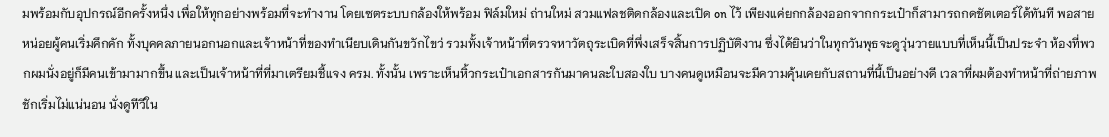มพร้อมกับอุปกรณ์อีกครั้งหนึ่ง เพื่อให้ทุกอย่างพร้อมที่จะทำงาน โดยเซตระบบกล้องให้พร้อม ฟิล์มใหม่ ถ่านใหม่ สวมแฟลชติดกล้องและเปิด on ไว้ เพียงแค่ยกกล้องออกจากกระเป๋าก็สามารถกดชัตเตอร์ได้ทันที พอสายหน่อยผู้คนเริ่มคึกคัก ทั้งบุคคลภายนอกนอกและเจ้าหน้าที่ของทำเนียบเดินกันขวักไขว่ รวมทั้งเจ้าหน้าที่ตรวจหาวัตถุระเบิดที่พึ่งเสร็จสิ้นการปฏิบัติงาน ซึ่งได้ยินว่าในทุกวันพุธจะดูวุ่นวายแบบที่เห็นนี้เป็นประจำ ห้องที่พวกผมนั่งอยู่ก็มีคนเข้ามามากขึ้น และเป็นเจ้าหน้าที่ที่มาเตรียมชี้แจง ครม. ทั้งนั้น เพราะเห็นหิ้วกระเป๋าเอกสารกันมาคนละใบสองใบ บางคนดูเหมือนจะมีความคุ้นเคยกับสถานที่นี้เป็นอย่างดี เวลาที่ผมต้องทำหน้าที่ถ่ายภาพชักเริ่มไม่แน่นอน นั่งดูทีวีใน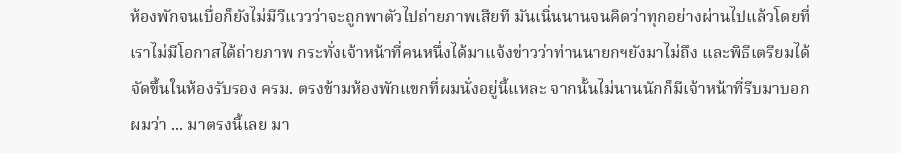ห้องพักจนเบื่อก็ยังไม่มีวีแววว่าจะถูกพาตัวไปถ่ายภาพเสียที มันเนิ่นนานจนคิดว่าทุกอย่างผ่านไปแล้วโดยที่เราไม่มีโอกาสได้ถ่ายภาพ กระทั่งเจ้าหน้าที่คนหนึ่งได้มาแจ้งข่าวว่าท่านนายกฯยังมาไม่ถึง และพิธีเตรียมได้จัดขึ้นในห้องรับรอง ครม. ตรงข้ามห้องพักแขกที่ผมนั่งอยู่นี้แหละ จากนั้นไม่นานนักก็มีเจ้าหน้าที่รีบมาบอกผมว่า ... มาตรงนี้เลย มา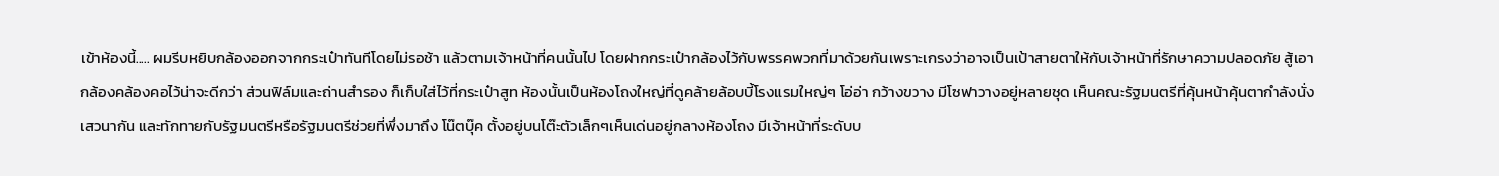เข้าห้องนี้..... ผมรีบหยิบกล้องออกจากกระเป๋าทันทีโดยไม่รอช้า แล้วตามเจ้าหน้าที่คนนั้นไป โดยฝากกระเป๋ากล้องไว้กับพรรคพวกที่มาด้วยกันเพราะเกรงว่าอาจเป็นเป้าสายตาให้กับเจ้าหน้าที่รักษาความปลอดภัย สู้เอากล้องคล้องคอไว้น่าจะดีกว่า ส่วนฟิล์มและถ่านสำรอง ก็เก็บใส่ไว้ที่กระเป๋าสูท ห้องนั้นเป็นห้องโถงใหญ่ที่ดูคล้ายล้อบบี้โรงแรมใหญ่ๆ โอ่อ่า กว้างขวาง มีโซฟาวางอยู่หลายชุด เห็นคณะรัฐมนตรีที่คุ้นหน้าคุ้นตากำลังนั่งเสวนากัน และทักทายกับรัฐมนตรีหรือรัฐมนตรีช่วยที่พึ่งมาถึง โน๊ตบุ๊ค ตั้งอยู่บนโต๊ะตัวเล็กๆเห็นเด่นอยู่กลางห้องโถง มีเจ้าหน้าที่ระดับบ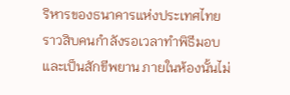ริหารของธนาคารแห่งประเทศไทยราวสิบคนกำลังรอเวลาทำพิธีมอบและเป็นสักขีพยาน ภายในห้องนั้นไม่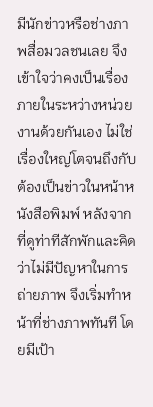มีนักข่าวหรือช่างภาพสื่อมวลชนเลย จึงเข้าใจว่าคงเป็นเรื่องภายในระหว่างหน่วยงานด้วยกันเอง ไม่ใช่เรื่องใหญ่โตจนถึงกับต้องเป็นข่าวในหน้าหนังสือพิมพ์ หลังจากที่ดูท่าทีสักพักและคิดว่าไม่มีปัญหาในการถ่ายภาพ จึงเริ่มทำหน้าที่ช่างภาพทันที โดยมีเป้า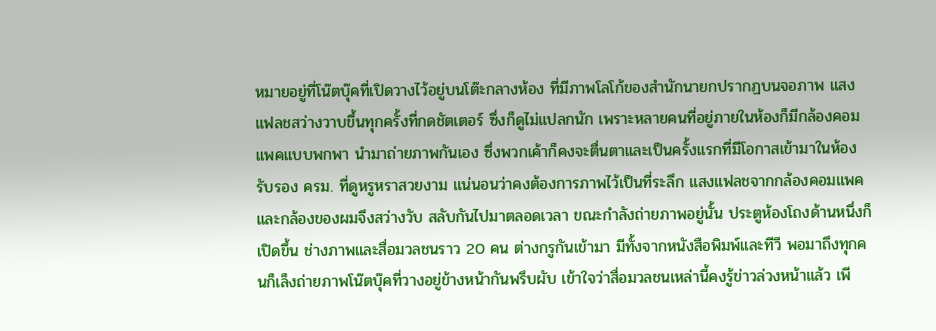หมายอยู่ที่โน๊ตบุ๊คที่เปิดวางไว้อยู่บนโต๊ะกลางห้อง ที่มีภาพโลโก้ของสำนักนายกปรากฏบนจอภาพ แสงแฟลชสว่างวาบขึ้นทุกครั้งที่กดชัตเตอร์ ซึ่งก็ดูไม่แปลกนัก เพราะหลายคนที่อยู่ภายในห้องก็มีกล้องคอมแพคแบบพกพา นำมาถ่ายภาพกันเอง ซึ่งพวกเค้าก็คงจะตื่นตาและเป็นครั้งแรกที่มีโอกาสเข้ามาในห้องรับรอง ครม. ที่ดูหรูหราสวยงาม แน่นอนว่าคงต้องการภาพไว้เป็นที่ระลึก แสงแฟลชจากกล้องคอมแพคและกล้องของผมจึงสว่างวับ สลับกันไปมาตลอดเวลา ขณะกำลังถ่ายภาพอยู่นั้น ประตูห้องโถงด้านหนึ่งก็เปิดขึ้น ช่างภาพและสื่อมวลชนราว 20 คน ต่างกรูกันเข้ามา มีทั้งจากหนังสือพิมพ์และทีวี พอมาถึงทุกคนก็เล็งถ่ายภาพโน๊ตบุ๊คที่วางอยู่ข้างหน้ากันพรึบผับ เข้าใจว่าสื่อมวลชนเหล่านี้คงรู้ข่าวล่วงหน้าแล้ว เพี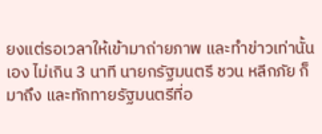ยงแต่รอเวลาให้เข้ามาถ่ายภาพ และทำข่าวเท่านั้นเอง ไม่เกิน 3 นาที นายกรัฐมนตรี ชวน หลีกภัย ก็มาถึง และทักทายรัฐมนตรีที่อ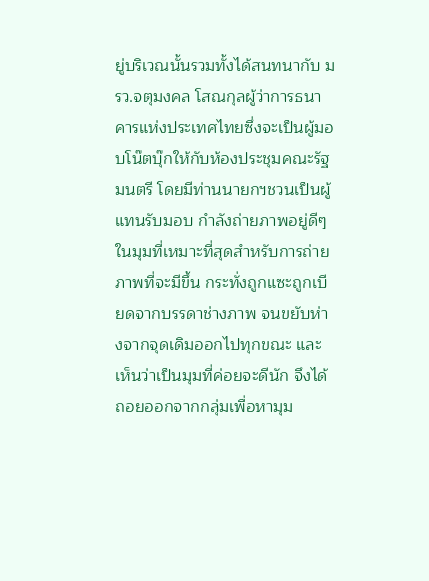ยู่บริเวณนั้นรวมทั้งได้สนทนากับ มรว.จตุมงคล โสณกุลผู้ว่าการธนาคารแห่งประเทศไทยซึ่งจะเป็นผู้มอบโน๊ตบุ๊กให้กับห้องประชุมคณะรัฐมนตรี โดยมีท่านนายกฯชวนเป็นผู้แทนรับมอบ กำลังถ่ายภาพอยู่ดีๆ ในมุมที่เหมาะที่สุดสำหรับการถ่ายภาพที่จะมีขึ้น กระทั่งถูกแซะถูกเบียดจากบรรดาช่างภาพ จนขยับห่างจากจุดเดิมออกไปทุกขณะ และเห็นว่าเป็นมุมที่ค่อยจะดีนัก จึงได้ถอยออกจากกลุ่มเพื่อหามุม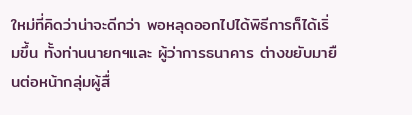ใหม่ที่คิดว่าน่าจะดีกว่า พอหลุดออกไปได้พิธีการก็ได้เริ่มขึ้น ทั้งท่านนายกฯและ ผู้ว่าการธนาคาร ต่างขยับมายืนต่อหน้ากลุ่มผู้สื่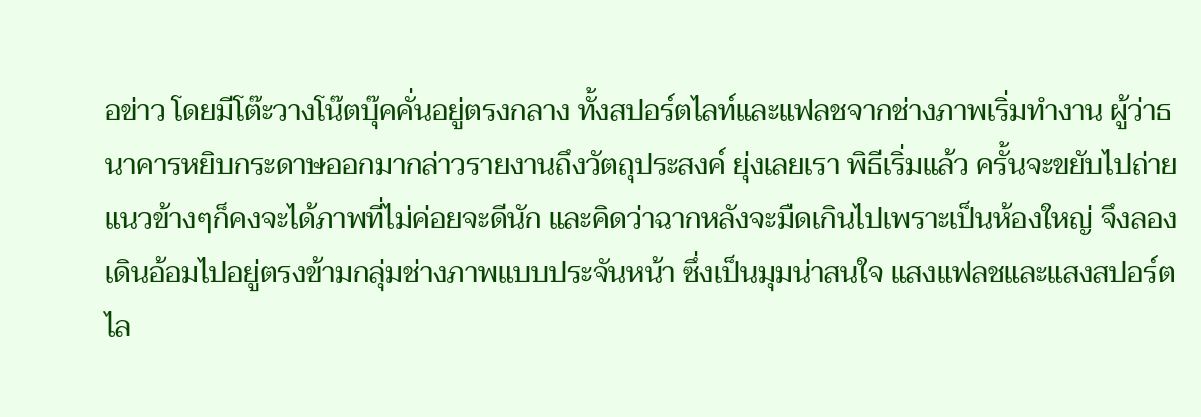อข่าว โดยมีโต๊ะวางโน๊ตบุ๊คคั่นอยู่ตรงกลาง ทั้งสปอร์ตไลท์และแฟลชจากช่างภาพเริ่มทำงาน ผู้ว่าธนาคารหยิบกระดาษออกมากล่าวรายงานถึงวัตถุประสงค์ ยุ่งเลยเรา พิธีเริ่มแล้ว ครั้นจะขยับไปถ่ายแนวข้างๆก็คงจะได้ภาพที่ไม่ค่อยจะดีนัก และคิดว่าฉากหลังจะมืดเกินไปเพราะเป็นห้องใหญ่ จึงลองเดินอ้อมไปอยู่ตรงข้ามกลุ่มช่างภาพแบบประจันหน้า ซึ่งเป็นมุมน่าสนใจ แสงแฟลชและแสงสปอร์ตไล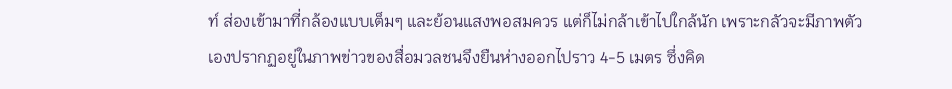ท์ ส่องเข้ามาที่กล้องแบบเต็มๆ และย้อนแสงพอสมควร แต่ก็ไม่กล้าเข้าไปใกล้นัก เพราะกลัวจะมีภาพตัวเองปรากฏอยู่ในภาพข่าวของสื่อมวลชนจึงยืนห่างออกไปราว 4-5 เมตร ซึ่งคิด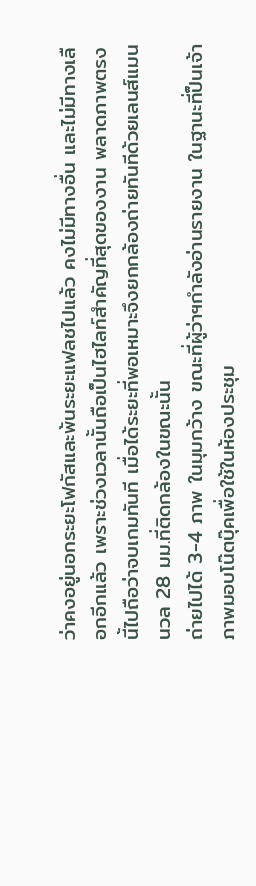ว่าคงอยู่นอกระยะโฟกัสและพ้นระยะแฟลชไปแล้ว คงไม่มีทางอื่น และไม่มีทางเลือกอีกแล้ว เพราะช่วงเวลานั้นถือเป็นไฮไลท์สำคัญที่สุดของงาน พลาดภาพตรงนี้ไปถือว่าจบเกมทันที เมื่อได้ระยะที่พอเหมาะจึงยกกล้องถ่ายทันทีด้วยเลนส์แมนนวล 28 มม.ที่ติดกล้องในขณะนั้น
ถ่ายไปได้ 3-4 ภาพ ในมุมกว้าง ขณะที่ผู้ว่าฯกำลังอ่านรายงาน ในฐานะที่ป็นเจ้าภาพมอบโน๊ตบุ๊คเพื่อใช้ในห้องประชุม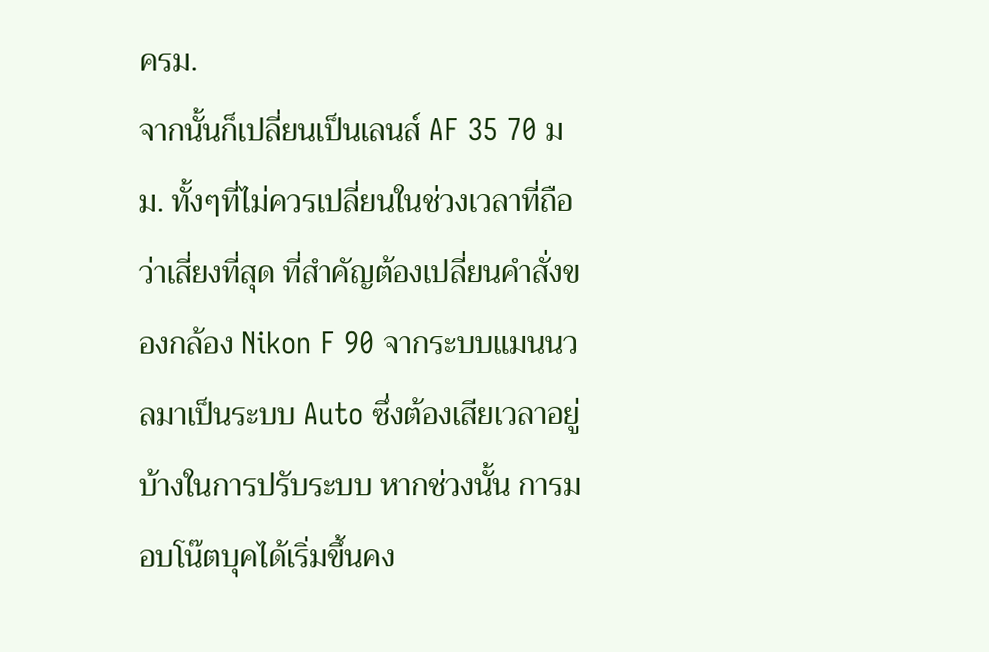ครม.
จากนั้นก็เปลี่ยนเป็นเลนส์ AF 35 70 มม. ทั้งๆที่ไม่ควรเปลี่ยนในช่วงเวลาที่ถือว่าเสี่ยงที่สุด ที่สำคัญต้องเปลี่ยนคำสั่งของกล้อง Nikon F 90 จากระบบแมนนวลมาเป็นระบบ Auto ซึ่งต้องเสียเวลาอยู่บ้างในการปรับระบบ หากช่วงนั้น การมอบโน๊ตบุคได้เริ่มขึ้นคง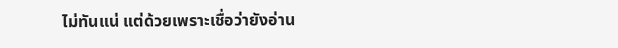ไม่ทันแน่ แต่ด้วยเพราะเชื่อว่ายังอ่าน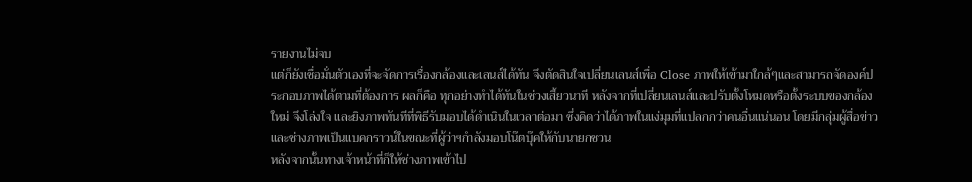รายงานไม่จบ
แต่ก็ยังเชื่อมั่นตัวเองที่จะจัดการเรื่องกล้องและเลนส์ได้ทัน จึงตัดสินใจเปลี่ยนเลนส์เพื่อ Close ภาพให้เข้ามาใกล้ๆและสามารถจัดองค์ประกอบภาพได้ตามที่ต้องการ ผลก็คือ ทุกอย่างทำได้ทันในช่วงเสี้ยวนาที หลังจากที่เปลี่ยนเลนส์และปรับตั้งโหมดหรือตั้งระบบของกล้องใหม่ จึงโล่งใจ และยิงภาพทันทีที่พิธีรับมอบได้ดำเนินในเวลาต่อมา ซึ่งคิดว่าได้ภาพในแง่มุมที่แปลกกว่าคนอื่นแน่นอน โดยมีกลุ่มผู้สื่อข่าวและช่างภาพเป็นแบคกราวน์ในขณะที่ผู้ว่าฯกำลังมอบโน๊ตบุ๊คให้กับนายกชวน
หลังจากนั้นทางเจ้าหน้าที่ก็ให้ช่างภาพเข้าไป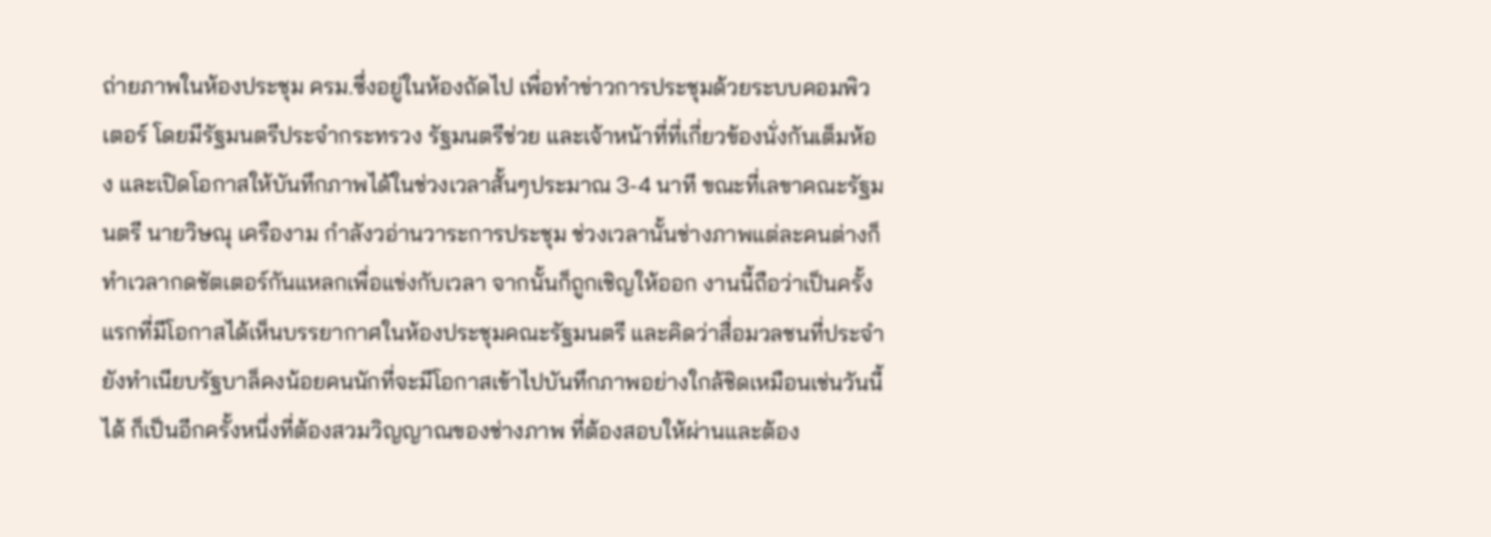ถ่ายภาพในห้องประชุม ครม.ซึ่งอยู่ในห้องถัดไป เพื่อทำข่าวการประชุมด้วยระบบคอมพิวเตอร์ โดยมีรัฐมนตรีประจำกระทรวง รัฐมนตรีช่วย และเจ้าหน้าที่ที่เกี่ยวข้องนั่งกันเต็มห้อง และเปิดโอกาสให้บันทึกภาพได้ในช่วงเวลาสั้นๆประมาณ 3-4 นาที ขณะที่เลขาคณะรัฐมนตรี นายวิษณุ เครืองาม กำลังวอ่านวาระการประชุม ช่วงเวลานั้นช่างภาพแต่ละคนต่างก็ทำเวลากดชัตเตอร์กันแหลกเพื่อแข่งกับเวลา จากนั้นก็ถูกเชิญให้ออก งานนี้ถือว่าเป็นครั้งแรกที่มีโอกาสได้เห็นบรรยากาศในห้องประชุมคณะรัฐมนตรี และคิดว่าสื่อมวลชนที่ประจำยังทำเนียบรัฐบาล็คงน้อยคนนักที่จะมีโอกาสเข้าไปบันทึกภาพอย่างใกล้ชิดเหมือนเช่นวันนี้ได้ ก็เป็นอีกครั้งหนึ่งที่ต้องสวมวิญญาณของช่างภาพ ที่ต้องสอบให้ผ่านและต้อง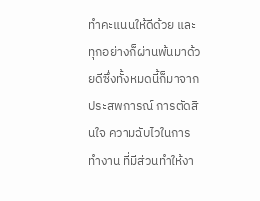ทำคะแนนให้ดีด้วย และทุกอย่างก็ผ่านพ้นมาด้วยดีซึ่งทั้งหมดนี้ก็มาจากประสพการณ์ การตัดสินใจ ความฉับไวในการทำงาน ที่มีส่วนทำให้งา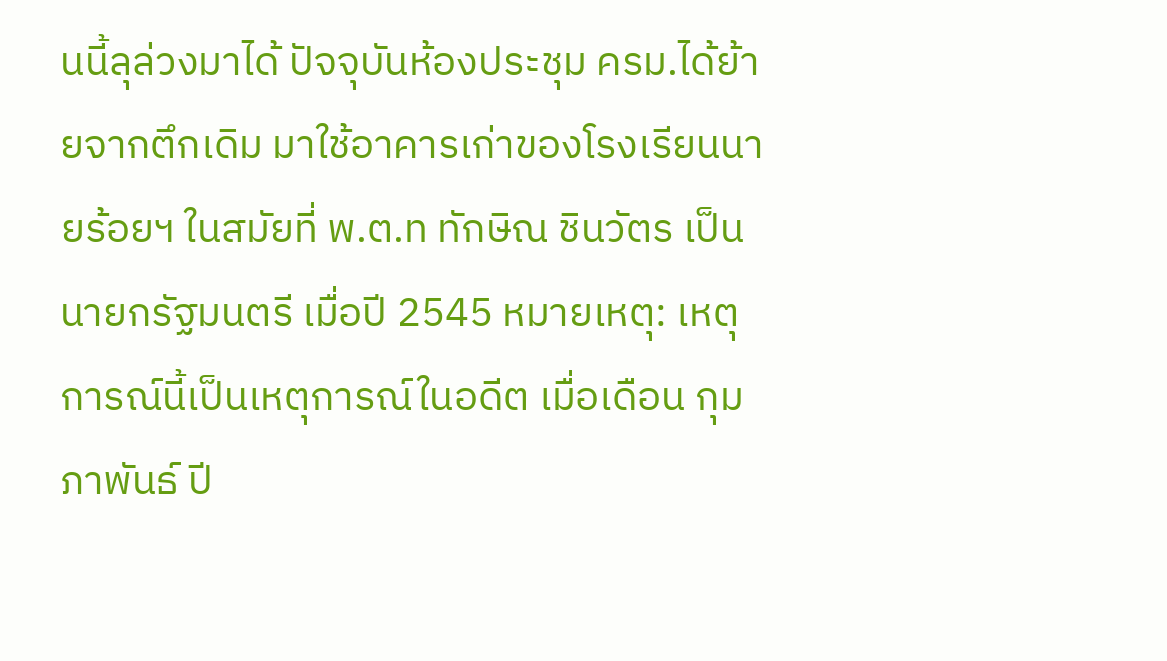นนี้ลุล่วงมาได้ ปัจจุบันห้องประชุม ครม.ได้ย้ายจากตึกเดิม มาใช้อาคารเก่าของโรงเรียนนายร้อยฯ ในสมัยที่ พ.ต.ท ทักษิณ ชินวัตร เป็นนายกรัฐมนตรี เมื่อปี 2545 หมายเหตุ: เหตุการณ์นี้เป็นเหตุการณ์ในอดีต เมื่อเดือน กุมภาพันธ์ ปี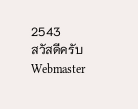2543
สวัสดีครับ
Webmaster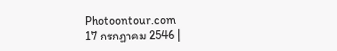Photoontour.com
17 กรกฏาคม 2546 |